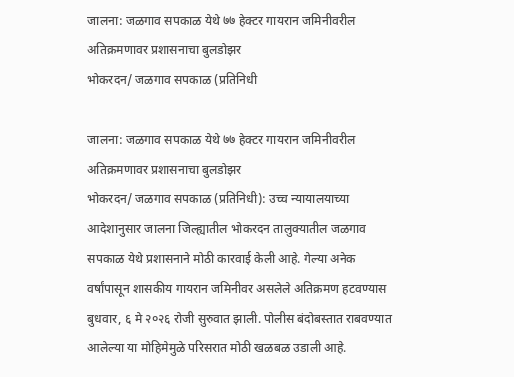जालना: जळगाव सपकाळ येथे ७७ हेक्टर गायरान जमिनीवरील अतिक्रमणावर प्रशासनाचा बुलडोझर
भोकरदन/ जळगाव सपकाळ (प्रतिनिधी

जालना: जळगाव सपकाळ येथे ७७ हेक्टर गायरान जमिनीवरील अतिक्रमणावर प्रशासनाचा बुलडोझर
भोकरदन/ जळगाव सपकाळ (प्रतिनिधी): उच्च न्यायालयाच्या आदेशानुसार जालना जिल्ह्यातील भोकरदन तालुक्यातील जळगाव सपकाळ येथे प्रशासनाने मोठी कारवाई केली आहे. गेल्या अनेक वर्षांपासून शासकीय गायरान जमिनीवर असलेले अतिक्रमण हटवण्यास बुधवार, ६ मे २०२६ रोजी सुरुवात झाली. पोलीस बंदोबस्तात राबवण्यात आलेल्या या मोहिमेमुळे परिसरात मोठी खळबळ उडाली आहे.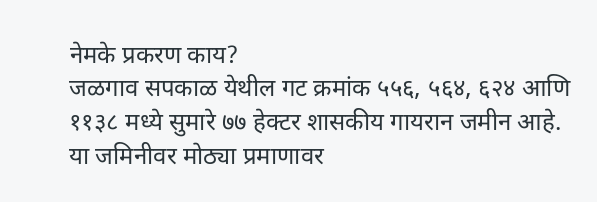नेमके प्रकरण काय?
जळगाव सपकाळ येथील गट क्रमांक ५५६, ५६४, ६२४ आणि ११३८ मध्ये सुमारे ७७ हेक्टर शासकीय गायरान जमीन आहे. या जमिनीवर मोठ्या प्रमाणावर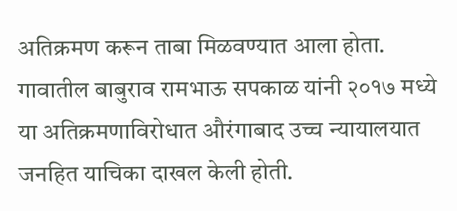अतिक्रमण करून ताबा मिळवण्यात आला होता. गावातील बाबुराव रामभाऊ सपकाळ यांनी २०१७ मध्ये या अतिक्रमणाविरोधात औरंगाबाद उच्च न्यायालयात जनहित याचिका दाखल केली होती.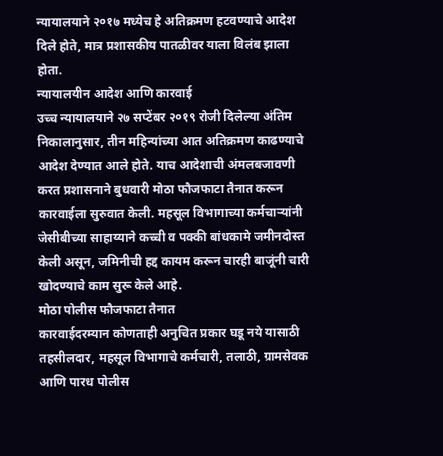न्यायालयाने २०१७ मध्येच हे अतिक्रमण हटवण्याचे आदेश दिले होते, मात्र प्रशासकीय पातळीवर याला विलंब झाला होता.
न्यायालयीन आदेश आणि कारवाई
उच्च न्यायालयाने २७ सप्टेंबर २०१९ रोजी दिलेल्या अंतिम निकालानुसार, तीन महिन्यांच्या आत अतिक्रमण काढण्याचे आदेश देण्यात आले होते. याच आदेशाची अंमलबजावणी करत प्रशासनाने बुधवारी मोठा फौजफाटा तैनात करून कारवाईला सुरुवात केली. महसूल विभागाच्या कर्मचाऱ्यांनी जेसीबीच्या साहाय्याने कच्ची व पक्की बांधकामे जमीनदोस्त केली असून, जमिनीची हद्द कायम करून चारही बाजूंनी चारी खोदण्याचे काम सुरू केले आहे.
मोठा पोलीस फौजफाटा तैनात
कारवाईदरम्यान कोणताही अनुचित प्रकार घडू नये यासाठी तहसीलदार, महसूल विभागाचे कर्मचारी, तलाठी, ग्रामसेवक आणि पारध पोलीस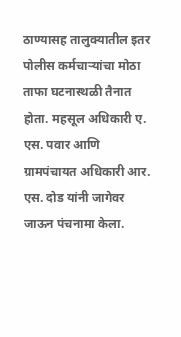ठाण्यासह तालुक्यातील इतर पोलीस कर्मचाऱ्यांचा मोठा ताफा घटनास्थळी तैनात होता. महसूल अधिकारी ए. एस. पवार आणि ग्रामपंचायत अधिकारी आर. एस. दोड यांनी जागेवर जाऊन पंचनामा केला.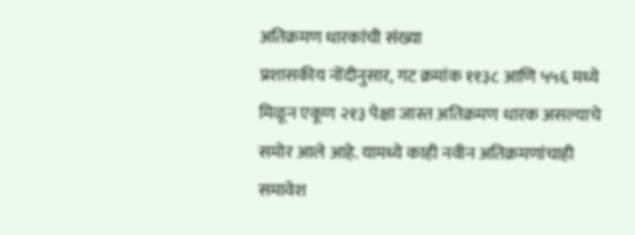अतिक्रमण धारकांची संख्या
प्रशासकीय नोंदीनुसार, गट क्रमांक ११३८ आणि ५५६ मध्ये मिळून एकूण २१३ पेक्षा जास्त अतिक्रमण धारक असल्याचे समोर आले आहे. यामध्ये काही नवीन अतिक्रमणांचाही समावेश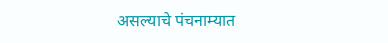असल्याचे पंचनाम्यात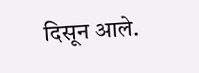दिसून आले.